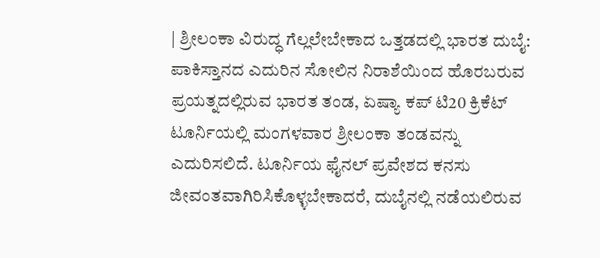| ಶ್ರೀಲಂಕಾ ವಿರುದ್ಧ ಗೆಲ್ಲಲೇಬೇಕಾದ ಒತ್ತಡದಲ್ಲಿ ಭಾರತ ದುಬೈ: ಪಾಕಿಸ್ತಾನದ ಎದುರಿನ ಸೋಲಿನ ನಿರಾಶೆಯಿಂದ ಹೊರಬರುವ ಪ್ರಯ‌ತ್ನದಲ್ಲಿರುವ ಭಾರತ ತಂಡ, ಏಷ್ಯಾ ಕಪ್‌ ಟಿ20 ಕ್ರಿಕೆಟ್‌ ಟೂರ್ನಿಯಲ್ಲಿ ಮಂಗಳವಾರ ಶ್ರೀಲಂಕಾ ತಂಡವನ್ನು ಎದುರಿಸಲಿದೆ. ಟೂರ್ನಿಯ ಫೈನಲ್‌ ಪ್ರವೇಶದ ಕನಸು ಜೀವಂತವಾಗಿರಿಸಿಕೊಳ್ಳಬೇಕಾದರೆ, ದುಬೈನಲ್ಲಿ ನಡೆಯಲಿರುವ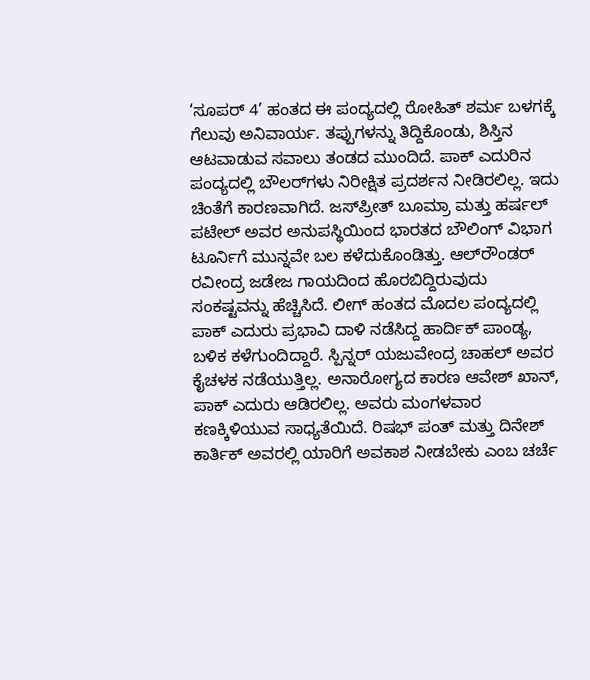‘ಸೂಪರ್‌ 4’ ಹಂತದ ಈ ಪಂದ್ಯದಲ್ಲಿ ರೋಹಿತ್‌ ಶರ್ಮ ಬಳಗಕ್ಕೆ ಗೆಲುವು ಅನಿವಾರ್ಯ. ತಪ್ಪುಗಳನ್ನು ತಿದ್ದಿಕೊಂಡು, ಶಿಸ್ತಿನ ಆಟವಾಡುವ ಸವಾಲು ತಂಡದ ಮುಂದಿದೆ. ಪಾಕ್‌ ಎದುರಿನ ಪಂದ್ಯದಲ್ಲಿ ಬೌಲರ್‌ಗಳು ನಿರೀಕ್ಷಿತ ಪ್ರದರ್ಶನ ನೀಡಿರಲಿಲ್ಲ. ಇದು ಚಿಂತೆಗೆ ಕಾರಣವಾಗಿದೆ. ಜಸ್‌ಪ್ರೀತ್‌ ಬೂಮ್ರಾ ಮತ್ತು ಹರ್ಷಲ್‌ ಪಟೇಲ್‌ ಅವರ ಅನುಪಸ್ಥಿಯಿಂದ ಭಾರತದ ಬೌಲಿಂಗ್‌ ವಿಭಾಗ ಟೂರ್ನಿಗೆ ಮುನ್ನವೇ ಬಲ ಕಳೆದುಕೊಂಡಿತ್ತು. ಆಲ್‌ರೌಂಡರ್‌ ರವೀಂದ್ರ ಜಡೇಜ ಗಾಯದಿಂದ ಹೊರಬಿದ್ದಿರುವುದು ಸಂಕಷ್ಟವನ್ನು ಹೆಚ್ಚಿಸಿದೆ. ಲೀಗ್‌ ಹಂತದ ಮೊದಲ ಪಂದ್ಯದಲ್ಲಿ ಪಾಕ್‌ ಎದುರು ಪ್ರಭಾವಿ ದಾಳಿ ನಡೆಸಿದ್ದ ಹಾರ್ದಿಕ್‌ ಪಾಂಡ್ಯ, ಬಳಿಕ ಕಳೆಗುಂದಿದ್ದಾರೆ. ಸ್ಪಿನ್ನರ್‌ ಯಜುವೇಂದ್ರ ಚಾಹಲ್‌ ಅವರ ಕೈಚಳಕ ನಡೆಯುತ್ತಿಲ್ಲ. ಅನಾರೋಗ್ಯದ ಕಾರಣ ಆವೇಶ್‌ ಖಾನ್‌, ಪಾಕ್‌ ಎದುರು ಆಡಿರಲಿಲ್ಲ. ಅವರು ಮಂಗಳವಾರ ಕಣಕ್ಕಿಳಿಯುವ ಸಾಧ್ಯತೆಯಿದೆ. ರಿಷಭ್‌ ಪಂತ್‌ ಮತ್ತು ದಿನೇಶ್‌ ಕಾರ್ತಿಕ್‌ ಅವರಲ್ಲಿ ಯಾರಿಗೆ ಅವಕಾಶ ನೀಡಬೇಕು ಎಂಬ ಚರ್ಚೆ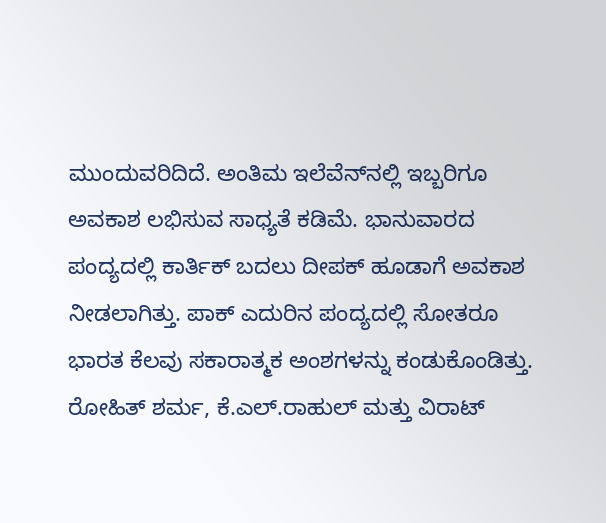ಮುಂದುವರಿದಿದೆ. ಅಂತಿಮ ಇಲೆವೆನ್‌ನಲ್ಲಿ ಇಬ್ಬರಿಗೂ ಅವಕಾಶ ಲಭಿಸುವ ಸಾಧ್ಯತೆ ಕಡಿಮೆ. ಭಾನುವಾರದ ಪಂದ್ಯದಲ್ಲಿ ಕಾರ್ತಿಕ್‌ ಬದಲು ದೀಪಕ್‌ ಹೂಡಾಗೆ ಅವಕಾಶ ನೀಡಲಾಗಿತ್ತು. ಪಾಕ್‌ ಎದುರಿನ ಪಂದ್ಯದಲ್ಲಿ ಸೋತರೂ ಭಾರತ ಕೆಲವು ಸಕಾರಾತ್ಮಕ ಅಂಶಗಳನ್ನು ಕಂಡುಕೊಂಡಿತ್ತು. ರೋಹಿತ್‌ ಶರ್ಮ, ಕೆ.ಎಲ್‌.ರಾಹುಲ್‌ ಮತ್ತು ವಿರಾಟ್‌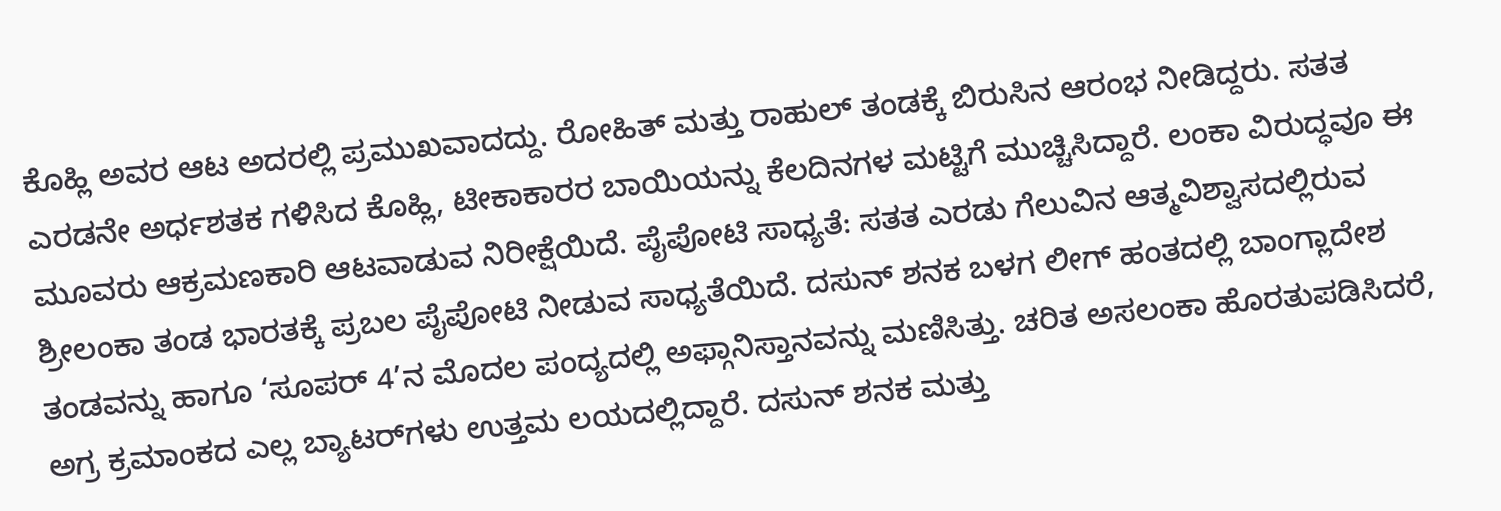ಕೊಹ್ಲಿ ಅವರ ಆಟ ಅದರಲ್ಲಿ ಪ್ರಮುಖವಾದದ್ದು. ರೋಹಿತ್‌ ಮತ್ತು ರಾಹುಲ್‌ ತಂಡಕ್ಕೆ ಬಿರುಸಿನ ಆರಂಭ ನೀಡಿದ್ದರು. ಸತತ ಎರಡನೇ ಅರ್ಧಶತಕ ಗಳಿಸಿದ ಕೊಹ್ಲಿ, ಟೀಕಾಕಾರರ ಬಾಯಿಯನ್ನು ಕೆಲದಿನಗಳ ಮಟ್ಟಿಗೆ ಮುಚ್ಚಿಸಿದ್ದಾರೆ. ಲಂಕಾ ವಿರುದ್ಧವೂ ಈ ಮೂವರು ಆಕ್ರಮಣಕಾರಿ ಆಟವಾಡುವ ನಿರೀಕ್ಷೆಯಿದೆ. ಪೈಪೋಟಿ ಸಾಧ್ಯತೆ: ಸತತ ಎರಡು ಗೆಲುವಿನ ಆತ್ಮವಿಶ್ವಾಸದಲ್ಲಿರುವ ಶ್ರೀಲಂಕಾ ತಂಡ ಭಾರತಕ್ಕೆ ಪ್ರಬಲ ಪೈಪೋಟಿ ನೀಡುವ ಸಾಧ್ಯತೆಯಿದೆ. ದಸುನ್‌ ಶನಕ ಬಳಗ ಲೀಗ್‌ ಹಂತದಲ್ಲಿ ಬಾಂಗ್ಲಾದೇಶ ತಂಡವನ್ನು ಹಾಗೂ ‘ಸೂಪರ್‌ 4’ನ ಮೊದಲ ಪಂದ್ಯದಲ್ಲಿ ಅಫ್ಗಾನಿಸ್ತಾನವನ್ನು ಮಣಿಸಿತ್ತು. ಚರಿತ ಅಸಲಂಕಾ ಹೊರತುಪಡಿಸಿದರೆ, ಅಗ್ರ ಕ್ರಮಾಂಕದ ಎಲ್ಲ ಬ್ಯಾಟರ್‌ಗಳು ಉತ್ತಮ ಲಯದಲ್ಲಿದ್ದಾರೆ. ದಸುನ್‌ ಶನಕ ಮತ್ತು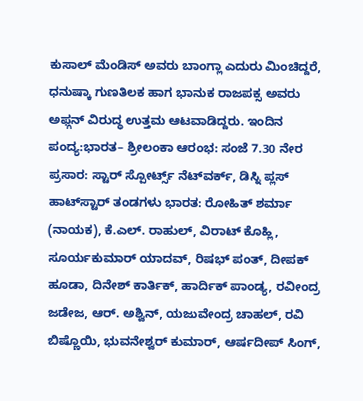ಕುಸಾಲ್‌ ಮೆಂಡಿಸ್‌ ಅವರು ಬಾಂಗ್ಲಾ ಎದುರು ಮಿಂಚಿದ್ದರೆ, ಧನುಷ್ಕಾ ಗುಣತಿಲಕ ಹಾಗ ಭಾನುಕ ರಾಜಪಕ್ಸ ಅವರು ಅಫ್ಗನ್‌ ವಿರುದ್ಧ ಉತ್ತಮ ಆಟವಾಡಿದ್ದರು. ಇಂದಿನ ಪಂದ್ಯ:ಭಾರತ– ಶ್ರೀಲಂಕಾ ಆರಂಭ: ಸಂಜೆ 7.30 ನೇರ ಪ್ರಸಾರ: ಸ್ಟಾರ್‌ ಸ್ಪೋರ್ಟ್ಸ್ ನೆಟ್‌ವರ್ಕ್‌, ಡಿಸ್ನಿ ಪ್ಲಸ್‌ ಹಾಟ್‌ಸ್ಟಾರ್ ತಂಡಗಳು ಭಾರತ: ರೋಹಿತ್ ಶರ್ಮಾ (ನಾಯಕ), ಕೆ.ಎಲ್. ರಾಹುಲ್, ವಿರಾಟ್ ಕೊಹ್ಲಿ, ಸೂರ್ಯಕುಮಾರ್ ಯಾದವ್, ರಿಷಭ್ ಪಂತ್, ದೀಪಕ್ ಹೂಡಾ, ದಿನೇಶ್ ಕಾರ್ತಿಕ್, ಹಾರ್ದಿಕ್ ಪಾಂಡ್ಯ, ರವೀಂದ್ರ ಜಡೇಜ, ಆರ್. ಅಶ್ವಿನ್, ಯಜುವೇಂದ್ರ ಚಾಹಲ್, ರವಿ ಬಿಷ್ಣೊಯಿ, ಭುವನೇಶ್ವರ್ ಕುಮಾರ್, ಆರ್ಷದೀಪ್ ಸಿಂಗ್,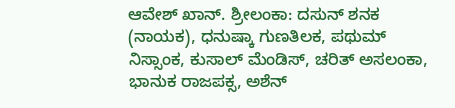ಆವೇಶ್ ಖಾನ್. ಶ್ರೀಲಂಕಾ: ದಸುನ್‌ ಶನಕ (ನಾಯಕ), ಧನುಷ್ಕಾ ಗುಣತಿಲಕ, ಪಥುಮ್‌ ನಿಸ್ಸಾಂಕ, ಕುಸಾಲ್‌ ಮೆಂಡಿಸ್, ಚರಿತ್‌ ಅಸಲಂಕಾ, ಭಾನುಕ ರಾಜಪಕ್ಸ, ಅಶೆನ್‌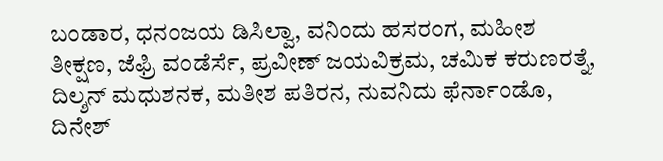ಬಂಡಾರ, ಧನಂಜಯ ಡಿಸಿಲ್ವಾ, ವನಿಂದು ಹಸರಂಗ, ಮಹೀಶ ತೀಕ್ಷಣ, ಜೆಫ್ರಿ ವಂಡೆರ್ಸೆ, ಪ್ರವೀಣ್ ಜಯವಿಕ್ರಮ, ಚಮಿಕ ಕರುಣರತ್ನೆ, ದಿಲ್ಶನ್ ಮಧುಶನಕ, ಮತೀಶ ಪತಿರನ, ನುವನಿದು ಫೆರ್ನಾಂಡೊ, ದಿನೇಶ್‌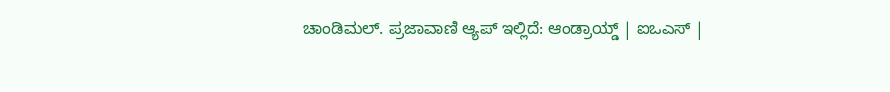ಚಾಂಡಿಮಲ್. ಪ್ರಜಾವಾಣಿ ಆ್ಯಪ್ ಇಲ್ಲಿದೆ: ಆಂಡ್ರಾಯ್ಡ್ | ಐಒಎಸ್ |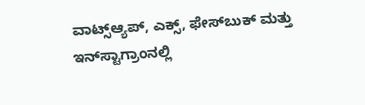ವಾಟ್ಸ್ಆ್ಯಪ್, ಎಕ್ಸ್, ಫೇಸ್‌ಬುಕ್ ಮತ್ತು ಇನ್‌ಸ್ಟಾಗ್ರಾಂನಲ್ಲಿ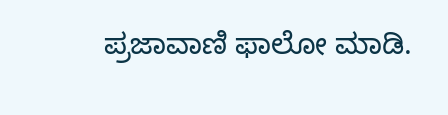ಪ್ರಜಾವಾಣಿ ಫಾಲೋ ಮಾಡಿ.